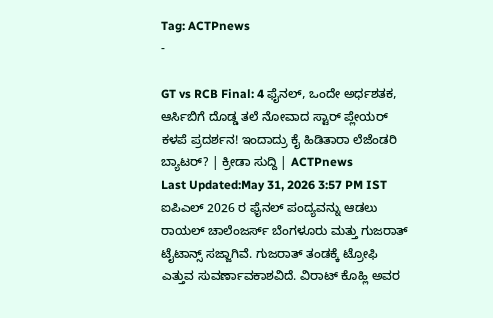Tag: ACTPnews
-

GT vs RCB Final: 4 ಫೈನಲ್, ಒಂದೇ ಅರ್ಧಶತಕ, ಆರ್ಸಿಬಿಗೆ ದೊಡ್ಡ ತಲೆ ನೋವಾದ ಸ್ಟಾರ್ ಪ್ಲೇಯರ್ ಕಳಪೆ ಪ್ರದರ್ಶನ! ಇಂದಾದ್ರು ಕೈ ಹಿಡಿತಾರಾ ಲೆಜೆಂಡರಿ ಬ್ಯಾಟರ್? | ಕ್ರೀಡಾ ಸುದ್ದಿ | ACTPnews
Last Updated:May 31, 2026 3:57 PM IST ಐಪಿಎಲ್ 2026 ರ ಫೈನಲ್ ಪಂದ್ಯವನ್ನು ಆಡಲು ರಾಯಲ್ ಚಾಲೆಂಜರ್ಸ್ ಬೆಂಗಳೂರು ಮತ್ತು ಗುಜರಾತ್ ಟೈಟಾನ್ಸ್ ಸಜ್ಜಾಗಿವೆ. ಗುಜರಾತ್ ತಂಡಕ್ಕೆ ಟ್ರೋಫಿ ಎತ್ತುವ ಸುವರ್ಣಾವಕಾಶವಿದೆ. ವಿರಾಟ್ ಕೊಹ್ಲಿ ಅವರ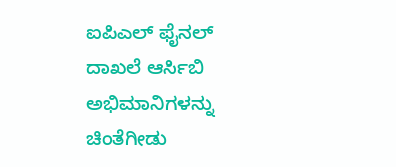ಐಪಿಎಲ್ ಫೈನಲ್ ದಾಖಲೆ ಆರ್ಸಿಬಿ ಅಭಿಮಾನಿಗಳನ್ನು ಚಿಂತೆಗೀಡು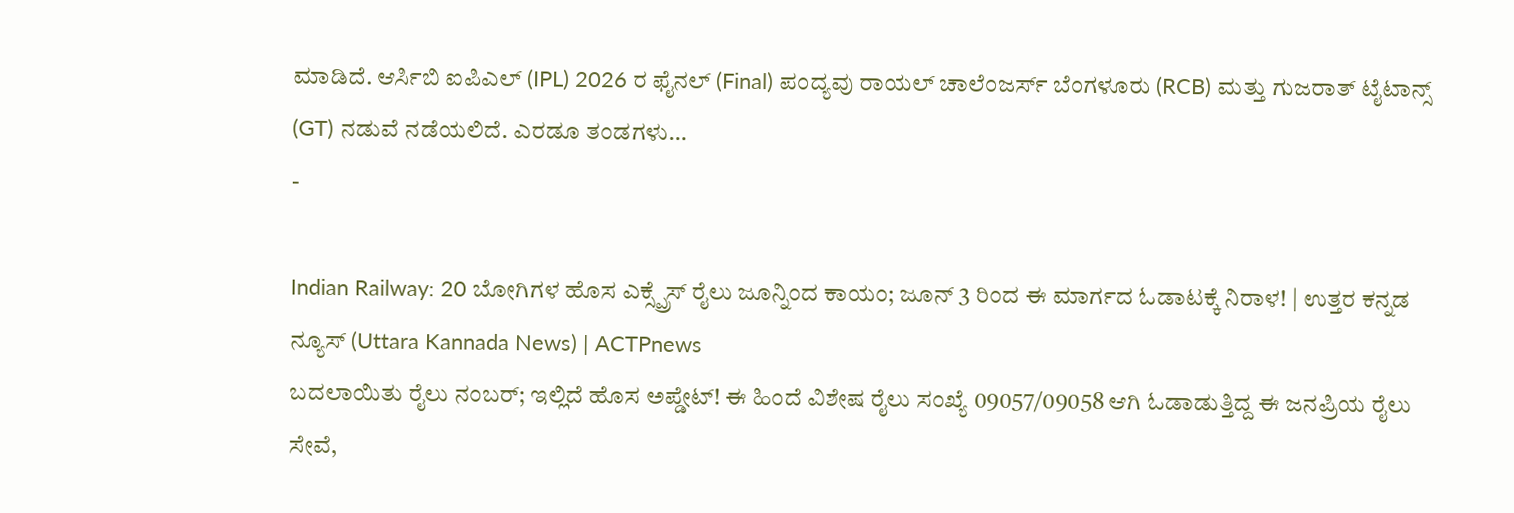ಮಾಡಿದೆ. ಆರ್ಸಿಬಿ ಐಪಿಎಲ್ (IPL) 2026 ರ ಫೈನಲ್ (Final) ಪಂದ್ಯವು ರಾಯಲ್ ಚಾಲೆಂಜರ್ಸ್ ಬೆಂಗಳೂರು (RCB) ಮತ್ತು ಗುಜರಾತ್ ಟೈಟಾನ್ಸ್ (GT) ನಡುವೆ ನಡೆಯಲಿದೆ. ಎರಡೂ ತಂಡಗಳು…
-

Indian Railway: 20 ಬೋಗಿಗಳ ಹೊಸ ಎಕ್ಸ್ಪ್ರೆಸ್ ರೈಲು ಜೂನ್ನಿಂದ ಕಾಯಂ; ಜೂನ್ 3 ರಿಂದ ಈ ಮಾರ್ಗದ ಓಡಾಟಕ್ಕೆ ನಿರಾಳ! | ಉತ್ತರ ಕನ್ನಡ ನ್ಯೂಸ್ (Uttara Kannada News) | ACTPnews
ಬದಲಾಯಿತು ರೈಲು ನಂಬರ್; ಇಲ್ಲಿದೆ ಹೊಸ ಅಪ್ಡೇಟ್! ಈ ಹಿಂದೆ ವಿಶೇಷ ರೈಲು ಸಂಖ್ಯೆ 09057/09058 ಆಗಿ ಓಡಾಡುತ್ತಿದ್ದ ಈ ಜನಪ್ರಿಯ ರೈಲು ಸೇವೆ,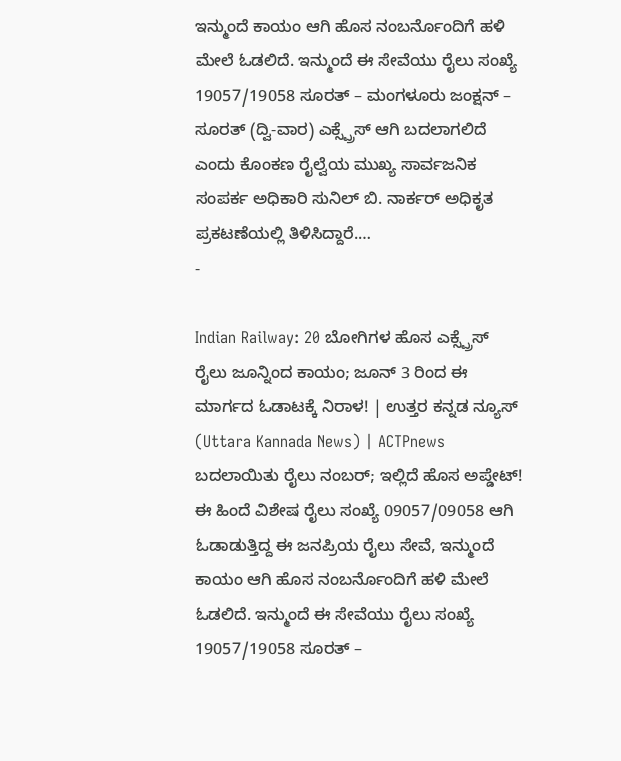ಇನ್ಮುಂದೆ ಕಾಯಂ ಆಗಿ ಹೊಸ ನಂಬರ್ನೊಂದಿಗೆ ಹಳಿ ಮೇಲೆ ಓಡಲಿದೆ. ಇನ್ಮುಂದೆ ಈ ಸೇವೆಯು ರೈಲು ಸಂಖ್ಯೆ 19057/19058 ಸೂರತ್ – ಮಂಗಳೂರು ಜಂಕ್ಷನ್ – ಸೂರತ್ (ದ್ವಿ-ವಾರ) ಎಕ್ಸ್ಪ್ರೆಸ್ ಆಗಿ ಬದಲಾಗಲಿದೆ ಎಂದು ಕೊಂಕಣ ರೈಲ್ವೆಯ ಮುಖ್ಯ ಸಾರ್ವಜನಿಕ ಸಂಪರ್ಕ ಅಧಿಕಾರಿ ಸುನಿಲ್ ಬಿ. ನಾರ್ಕರ್ ಅಧಿಕೃತ ಪ್ರಕಟಣೆಯಲ್ಲಿ ತಿಳಿಸಿದ್ದಾರೆ.…
-

Indian Railway: 20 ಬೋಗಿಗಳ ಹೊಸ ಎಕ್ಸ್ಪ್ರೆಸ್ ರೈಲು ಜೂನ್ನಿಂದ ಕಾಯಂ; ಜೂನ್ 3 ರಿಂದ ಈ ಮಾರ್ಗದ ಓಡಾಟಕ್ಕೆ ನಿರಾಳ! | ಉತ್ತರ ಕನ್ನಡ ನ್ಯೂಸ್ (Uttara Kannada News) | ACTPnews
ಬದಲಾಯಿತು ರೈಲು ನಂಬರ್; ಇಲ್ಲಿದೆ ಹೊಸ ಅಪ್ಡೇಟ್! ಈ ಹಿಂದೆ ವಿಶೇಷ ರೈಲು ಸಂಖ್ಯೆ 09057/09058 ಆಗಿ ಓಡಾಡುತ್ತಿದ್ದ ಈ ಜನಪ್ರಿಯ ರೈಲು ಸೇವೆ, ಇನ್ಮುಂದೆ ಕಾಯಂ ಆಗಿ ಹೊಸ ನಂಬರ್ನೊಂದಿಗೆ ಹಳಿ ಮೇಲೆ ಓಡಲಿದೆ. ಇನ್ಮುಂದೆ ಈ ಸೇವೆಯು ರೈಲು ಸಂಖ್ಯೆ 19057/19058 ಸೂರತ್ –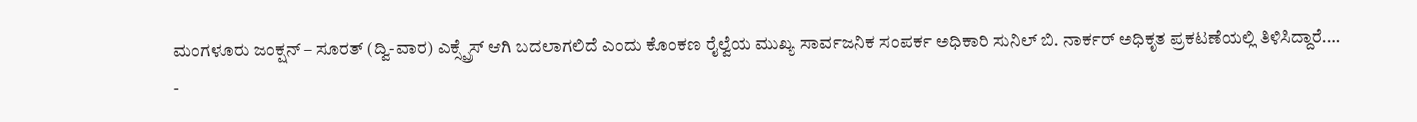ಮಂಗಳೂರು ಜಂಕ್ಷನ್ – ಸೂರತ್ (ದ್ವಿ-ವಾರ) ಎಕ್ಸ್ಪ್ರೆಸ್ ಆಗಿ ಬದಲಾಗಲಿದೆ ಎಂದು ಕೊಂಕಣ ರೈಲ್ವೆಯ ಮುಖ್ಯ ಸಾರ್ವಜನಿಕ ಸಂಪರ್ಕ ಅಧಿಕಾರಿ ಸುನಿಲ್ ಬಿ. ನಾರ್ಕರ್ ಅಧಿಕೃತ ಪ್ರಕಟಣೆಯಲ್ಲಿ ತಿಳಿಸಿದ್ದಾರೆ.…
-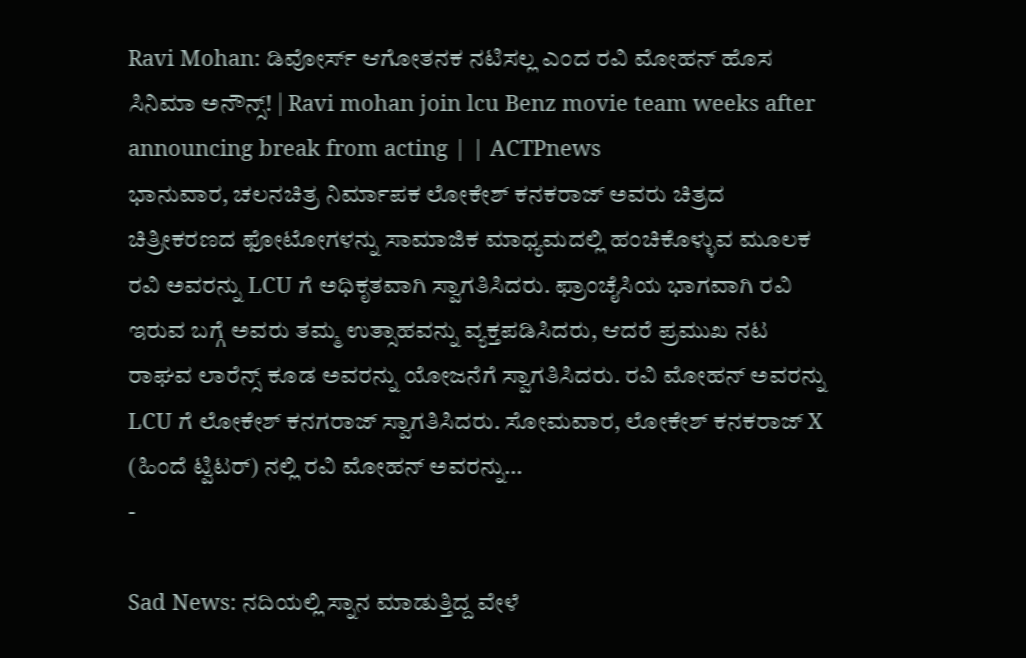Ravi Mohan: ಡಿವೋರ್ಸ್ ಆಗೋತನಕ ನಟಿಸಲ್ಲ ಎಂದ ರವಿ ಮೋಹನ್ ಹೊಸ ಸಿನಿಮಾ ಅನೌನ್ಸ್! | Ravi mohan join lcu Benz movie team weeks after announcing break from acting | | ACTPnews
ಭಾನುವಾರ, ಚಲನಚಿತ್ರ ನಿರ್ಮಾಪಕ ಲೋಕೇಶ್ ಕನಕರಾಜ್ ಅವರು ಚಿತ್ರದ ಚಿತ್ರೀಕರಣದ ಫೋಟೋಗಳನ್ನು ಸಾಮಾಜಿಕ ಮಾಧ್ಯಮದಲ್ಲಿ ಹಂಚಿಕೊಳ್ಳುವ ಮೂಲಕ ರವಿ ಅವರನ್ನು LCU ಗೆ ಅಧಿಕೃತವಾಗಿ ಸ್ವಾಗತಿಸಿದರು. ಫ್ರಾಂಚೈಸಿಯ ಭಾಗವಾಗಿ ರವಿ ಇರುವ ಬಗ್ಗೆ ಅವರು ತಮ್ಮ ಉತ್ಸಾಹವನ್ನು ವ್ಯಕ್ತಪಡಿಸಿದರು, ಆದರೆ ಪ್ರಮುಖ ನಟ ರಾಘವ ಲಾರೆನ್ಸ್ ಕೂಡ ಅವರನ್ನು ಯೋಜನೆಗೆ ಸ್ವಾಗತಿಸಿದರು. ರವಿ ಮೋಹನ್ ಅವರನ್ನು LCU ಗೆ ಲೋಕೇಶ್ ಕನಗರಾಜ್ ಸ್ವಾಗತಿಸಿದರು. ಸೋಮವಾರ, ಲೋಕೇಶ್ ಕನಕರಾಜ್ X (ಹಿಂದೆ ಟ್ವಿಟರ್) ನಲ್ಲಿ ರವಿ ಮೋಹನ್ ಅವರನ್ನು…
-

Sad News: ನದಿಯಲ್ಲಿ ಸ್ನಾನ ಮಾಡುತ್ತಿದ್ದ ವೇಳೆ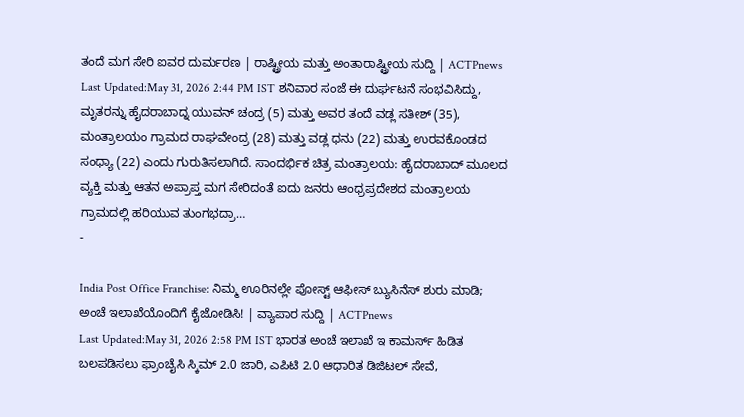ತಂದೆ ಮಗ ಸೇರಿ ಐವರ ದುರ್ಮರಣ | ರಾಷ್ಟ್ರೀಯ ಮತ್ತು ಅಂತಾರಾಷ್ಟ್ರೀಯ ಸುದ್ದಿ | ACTPnews
Last Updated:May 31, 2026 2:44 PM IST ಶನಿವಾರ ಸಂಜೆ ಈ ದುರ್ಘಟನೆ ಸಂಭವಿಸಿದ್ದು, ಮೃತರನ್ನು ಹೈದರಾಬಾದ್ನ ಯುವನ್ ಚಂದ್ರ (5) ಮತ್ತು ಅವರ ತಂದೆ ವಡ್ಲ ಸತೀಶ್ (35), ಮಂತ್ರಾಲಯಂ ಗ್ರಾಮದ ರಾಘವೇಂದ್ರ (28) ಮತ್ತು ವಡ್ಲ ಧನು (22) ಮತ್ತು ಉರವಕೊಂಡದ ಸಂಧ್ಯಾ (22) ಎಂದು ಗುರುತಿಸಲಾಗಿದೆ. ಸಾಂದರ್ಭಿಕ ಚಿತ್ರ ಮಂತ್ರಾಲಯ: ಹೈದರಾಬಾದ್ ಮೂಲದ ವ್ಯಕ್ತಿ ಮತ್ತು ಆತನ ಅಪ್ರಾಪ್ತ ಮಗ ಸೇರಿದಂತೆ ಐದು ಜನರು ಆಂಧ್ರಪ್ರದೇಶದ ಮಂತ್ರಾಲಯ ಗ್ರಾಮದಲ್ಲಿ ಹರಿಯುವ ತುಂಗಭದ್ರಾ…
-

India Post Office Franchise: ನಿಮ್ಮ ಊರಿನಲ್ಲೇ ಪೋಸ್ಟ್ ಆಫೀಸ್ ಬ್ಯುಸಿನೆಸ್ ಶುರು ಮಾಡಿ; ಅಂಚೆ ಇಲಾಖೆಯೊಂದಿಗೆ ಕೈಜೋಡಿಸಿ! | ವ್ಯಾಪಾರ ಸುದ್ದಿ | ACTPnews
Last Updated:May 31, 2026 2:58 PM IST ಭಾರತ ಅಂಚೆ ಇಲಾಖೆ ಇ ಕಾಮರ್ಸ್ ಹಿಡಿತ ಬಲಪಡಿಸಲು ಫ್ರಾಂಚೈಸಿ ಸ್ಕಿಮ್ 2.0 ಜಾರಿ, ಎಪಿಟಿ 2.0 ಆಧಾರಿತ ಡಿಜಿಟಲ್ ಸೇವೆ,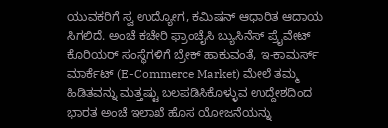ಯುವಕರಿಗೆ ಸ್ವ ಉದ್ಯೋಗ, ಕಮಿಷನ್ ಆಧಾರಿತ ಆದಾಯ ಸಿಗಲಿದೆ. ಅಂಚೆ ಕಚೇರಿ ಫ್ರಾಂಚೈಸಿ ಬ್ಯುಸಿನೆಸ್ ಪ್ರೈವೇಟ್ ಕೊರಿಯರ್ ಸಂಸ್ಥೆಗಳಿಗೆ ಬ್ರೇಕ್ ಹಾಕುವಂತೆ, ಇ-ಕಾಮರ್ಸ್ ಮಾರ್ಕೆಟ್ (E-Commerce Market) ಮೇಲೆ ತಮ್ಮ ಹಿಡಿತವನ್ನು ಮತ್ತಷ್ಟು ಬಲಪಡಿಸಿಕೊಳ್ಳುವ ಉದ್ದೇಶದಿಂದ ಭಾರತ ಅಂಚೆ ಇಲಾಖೆ ಹೊಸ ಯೋಜನೆಯನ್ನು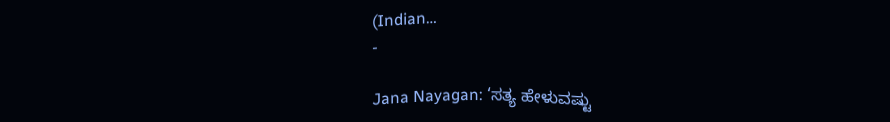(Indian…
-

Jana Nayagan: ‘ಸತ್ಯ ಹೇಳುವಷ್ಟು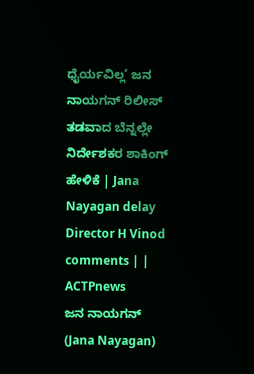ಧೈರ್ಯವಿಲ್ಲ’ ಜನ ನಾಯಗನ್ ರಿಲೀಸ್ ತಡವಾದ ಬೆನ್ನಲ್ಲೇ ನಿರ್ದೇಶಕರ ಶಾಕಿಂಗ್ ಹೇಳಿಕೆ | Jana Nayagan delay Director H Vinod comments | | ACTPnews
ಜನ ನಾಯಗನ್ (Jana Nayagan)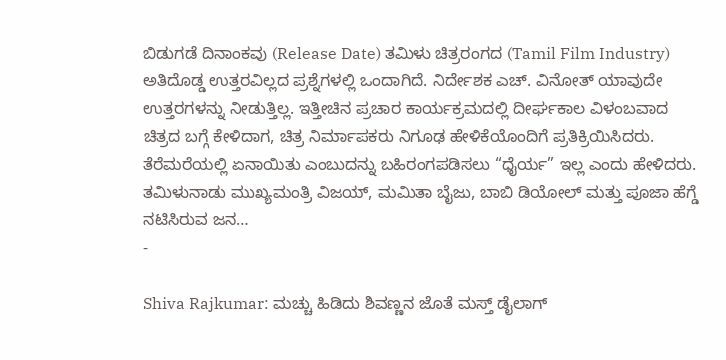ಬಿಡುಗಡೆ ದಿನಾಂಕವು (Release Date) ತಮಿಳು ಚಿತ್ರರಂಗದ (Tamil Film Industry) ಅತಿದೊಡ್ಡ ಉತ್ತರವಿಲ್ಲದ ಪ್ರಶ್ನೆಗಳಲ್ಲಿ ಒಂದಾಗಿದೆ. ನಿರ್ದೇಶಕ ಎಚ್. ವಿನೋತ್ ಯಾವುದೇ ಉತ್ತರಗಳನ್ನು ನೀಡುತ್ತಿಲ್ಲ. ಇತ್ತೀಚಿನ ಪ್ರಚಾರ ಕಾರ್ಯಕ್ರಮದಲ್ಲಿ ದೀರ್ಘಕಾಲ ವಿಳಂಬವಾದ ಚಿತ್ರದ ಬಗ್ಗೆ ಕೇಳಿದಾಗ, ಚಿತ್ರ ನಿರ್ಮಾಪಕರು ನಿಗೂಢ ಹೇಳಿಕೆಯೊಂದಿಗೆ ಪ್ರತಿಕ್ರಿಯಿಸಿದರು. ತೆರೆಮರೆಯಲ್ಲಿ ಏನಾಯಿತು ಎಂಬುದನ್ನು ಬಹಿರಂಗಪಡಿಸಲು “ಧೈರ್ಯ” ಇಲ್ಲ ಎಂದು ಹೇಳಿದರು. ತಮಿಳುನಾಡು ಮುಖ್ಯಮಂತ್ರಿ ವಿಜಯ್, ಮಮಿತಾ ಬೈಜು, ಬಾಬಿ ಡಿಯೋಲ್ ಮತ್ತು ಪೂಜಾ ಹೆಗ್ಡೆ ನಟಿಸಿರುವ ಜನ…
-

Shiva Rajkumar: ಮಚ್ಚು ಹಿಡಿದು ಶಿವಣ್ಣನ ಜೊತೆ ಮಸ್ತ್ ಡೈಲಾಗ್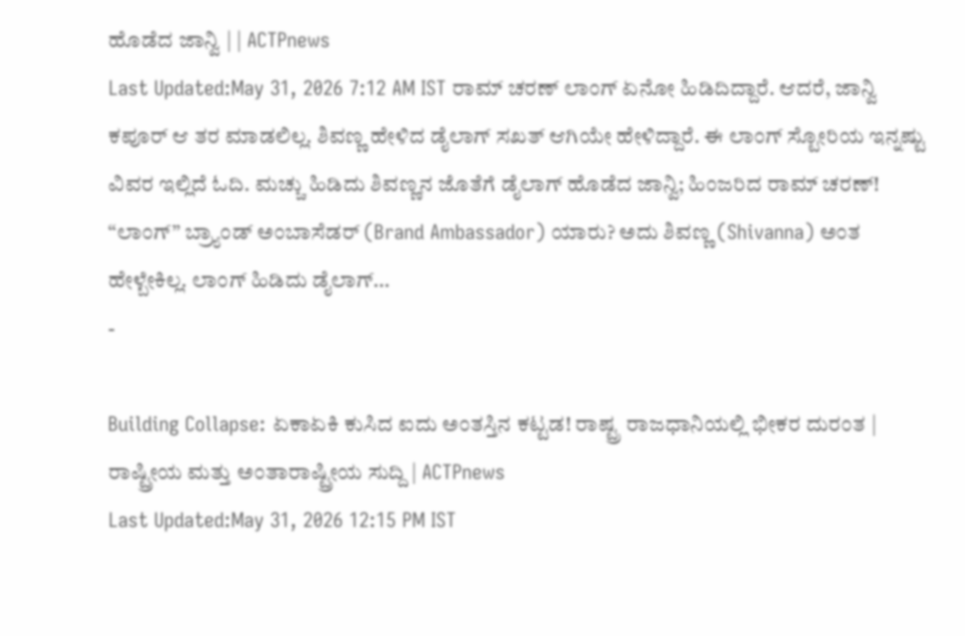ಹೊಡೆದ ಜಾನ್ವಿ | | ACTPnews
Last Updated:May 31, 2026 7:12 AM IST ರಾಮ್ ಚರಣ್ ಲಾಂಗ್ ಏನೋ ಹಿಡಿದಿದ್ದಾರೆ. ಆದರೆ, ಜಾನ್ವಿ ಕಪೂರ್ ಆ ತರ ಮಾಡಲಿಲ್ಲ. ಶಿವಣ್ಣ ಹೇಳಿದ ಡೈಲಾಗ್ ಸಖತ್ ಆಗಿಯೇ ಹೇಳಿದ್ದಾರೆ. ಈ ಲಾಂಗ್ ಸ್ಟೋರಿಯ ಇನ್ನಷ್ಟು ವಿವರ ಇಲ್ಲಿದೆ ಓದಿ. ಮಚ್ಚು ಹಿಡಿದು ಶಿವಣ್ಣನ ಜೊತೆಗೆ ಡೈಲಾಗ್ ಹೊಡೆದ ಜಾನ್ವಿ; ಹಿಂಜರಿದ ರಾಮ್ ಚರಣ್! “ಲಾಂಗ್” ಬ್ರ್ಯಾಂಡ್ ಅಂಬಾಸೆಡರ್ (Brand Ambassador) ಯಾರು? ಅದು ಶಿವಣ್ಣ (Shivanna) ಅಂತ ಹೇಳ್ಬೇಕಿಲ್ಲ. ಲಾಂಗ್ ಹಿಡಿದು ಡೈಲಾಗ್…
-

Building Collapse: ಏಕಾಏಕಿ ಕುಸಿದ ಐದು ಅಂತಸ್ತಿನ ಕಟ್ಟಡ! ರಾಷ್ಟ್ರ ರಾಜಧಾನಿಯಲ್ಲಿ ಭೀಕರ ದುರಂತ | ರಾಷ್ಟ್ರೀಯ ಮತ್ತು ಅಂತಾರಾಷ್ಟ್ರೀಯ ಸುದ್ದಿ | ACTPnews
Last Updated:May 31, 2026 12:15 PM IST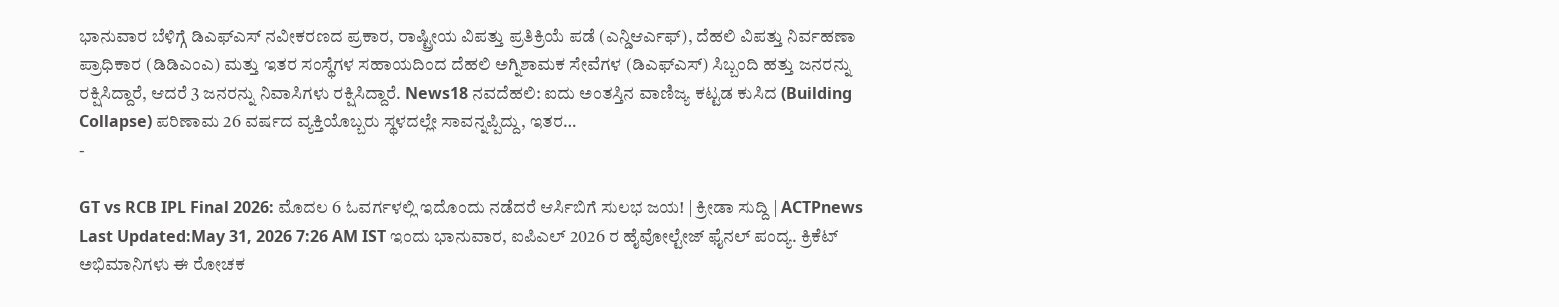ಭಾನುವಾರ ಬೆಳಿಗ್ಗೆ ಡಿಎಫ್ಎಸ್ ನವೀಕರಣದ ಪ್ರಕಾರ, ರಾಷ್ಟ್ರೀಯ ವಿಪತ್ತು ಪ್ರತಿಕ್ರಿಯೆ ಪಡೆ (ಎನ್ಡಿಆರ್ಎಫ್), ದೆಹಲಿ ವಿಪತ್ತು ನಿರ್ವಹಣಾ ಪ್ರಾಧಿಕಾರ (ಡಿಡಿಎಂಎ) ಮತ್ತು ಇತರ ಸಂಸ್ಥೆಗಳ ಸಹಾಯದಿಂದ ದೆಹಲಿ ಅಗ್ನಿಶಾಮಕ ಸೇವೆಗಳ (ಡಿಎಫ್ಎಸ್) ಸಿಬ್ಬಂದಿ ಹತ್ತು ಜನರನ್ನು ರಕ್ಷಿಸಿದ್ದಾರೆ, ಆದರೆ 3 ಜನರನ್ನು ನಿವಾಸಿಗಳು ರಕ್ಷಿಸಿದ್ದಾರೆ. News18 ನವದೆಹಲಿ: ಐದು ಅಂತಸ್ತಿನ ವಾಣಿಜ್ಯ ಕಟ್ಟಡ ಕುಸಿದ (Building Collapse) ಪರಿಣಾಮ 26 ವರ್ಷದ ವ್ಯಕ್ತಿಯೊಬ್ಬರು ಸ್ಥಳದಲ್ಲೇ ಸಾವನ್ನಪ್ಪಿದ್ದು, ಇತರ…
-

GT vs RCB IPL Final 2026: ಮೊದಲ 6 ಓವರ್ಗಳಲ್ಲಿ ಇದೊಂದು ನಡೆದರೆ ಆರ್ಸಿಬಿಗೆ ಸುಲಭ ಜಯ! | ಕ್ರೀಡಾ ಸುದ್ದಿ | ACTPnews
Last Updated:May 31, 2026 7:26 AM IST ಇಂದು ಭಾನುವಾರ, ಐಪಿಎಲ್ 2026 ರ ಹೈವೋಲ್ಟೇಜ್ ಫೈನಲ್ ಪಂದ್ಯ. ಕ್ರಿಕೆಟ್ ಅಭಿಮಾನಿಗಳು ಈ ರೋಚಕ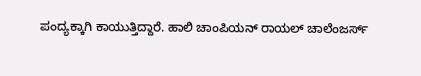ಪಂದ್ಯಕ್ಕಾಗಿ ಕಾಯುತ್ತಿದ್ದಾರೆ. ಹಾಲಿ ಚಾಂಪಿಯನ್ ರಾಯಲ್ ಚಾಲೆಂಜರ್ಸ್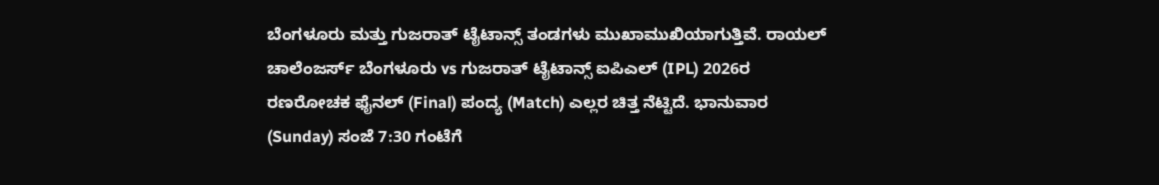ಬೆಂಗಳೂರು ಮತ್ತು ಗುಜರಾತ್ ಟೈಟಾನ್ಸ್ ತಂಡಗಳು ಮುಖಾಮುಖಿಯಾಗುತ್ತಿವೆ. ರಾಯಲ್ ಚಾಲೆಂಜರ್ಸ್ ಬೆಂಗಳೂರು vs ಗುಜರಾತ್ ಟೈಟಾನ್ಸ್ ಐಪಿಎಲ್ (IPL) 2026ರ ರಣರೋಚಕ ಫೈನಲ್ (Final) ಪಂದ್ಯ (Match) ಎಲ್ಲರ ಚಿತ್ತ ನೆಟ್ಟಿದೆ. ಭಾನುವಾರ (Sunday) ಸಂಜೆ 7:30 ಗಂಟೆಗೆ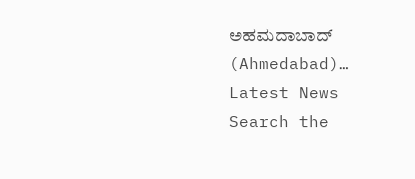ಅಹಮದಾಬಾದ್ (Ahmedabad)…
Latest News
Search the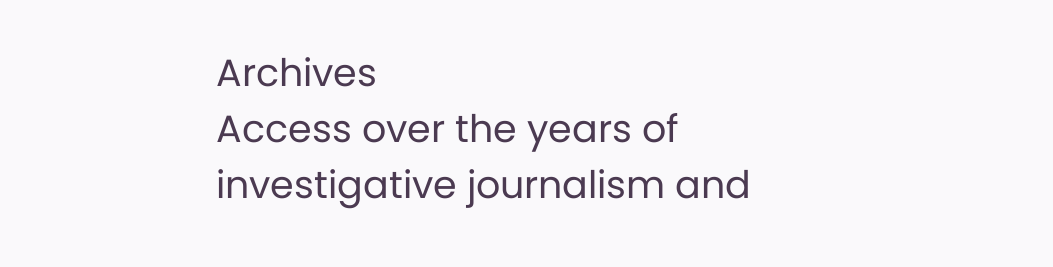Archives
Access over the years of investigative journalism and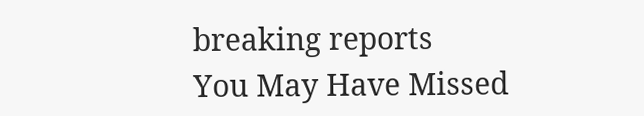breaking reports
You May Have Missed